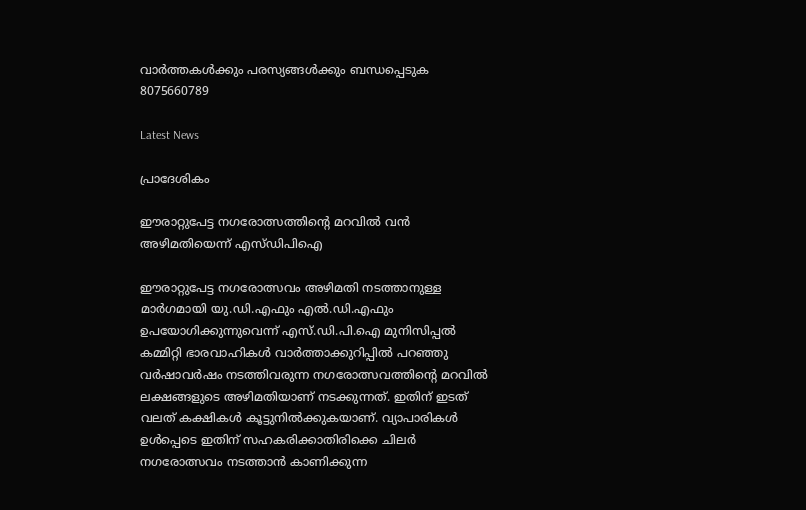വാർത്തകൾക്കും പരസ്യങ്ങൾക്കും ബന്ധപ്പെടുക 8075660789

Latest News

പ്രാദേശികം

ഈരാറ്റുപേട്ട നഗരോത്സത്തിന്റെ മറവിൽ വൻ അഴിമതിയെന്ന് എസ്ഡിപിഐ

ഈരാറ്റുപേട്ട നഗരോത്സവം അഴിമതി നടത്താനുള്ള മാർഗമായി യു.ഡി.എഫും എൽ.ഡി.എഫും ഉപയോഗിക്കുന്നുവെന്ന് എസ്.ഡി.പി.ഐ മുനിസിപ്പൽ കമ്മിറ്റി ഭാരവാഹികൾ വാർത്താക്കുറിപ്പിൽ പറഞ്ഞു  വർഷാവർഷം നടത്തിവരുന്ന നഗരോത്സവത്തിന്റെ മറവിൽ ലക്ഷങ്ങളുടെ അഴിമതിയാണ് നടക്കുന്നത്. ഇതിന് ഇടത് വലത് കക്ഷികൾ കൂട്ടുനിൽക്കുകയാണ്. വ്യാപാരികൾ ഉൾപ്പെടെ ഇതിന് സഹകരിക്കാതിരിക്കെ ചിലർ നഗരോത്സവം നടത്താൻ കാണിക്കുന്ന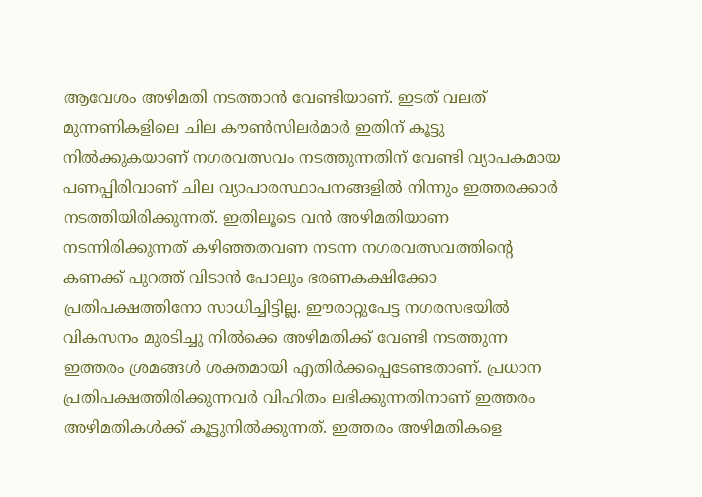ആവേശം അഴിമതി നടത്താൻ വേണ്ടിയാണ്. ഇടത് വലത് മുന്നണികളിലെ ചില കൗൺസിലർമാർ ഇതിന് കൂട്ടു നിൽക്കുകയാണ് നഗരവത്സവം നടത്തുന്നതിന് വേണ്ടി വ്യാപകമായ പണപ്പിരിവാണ് ചില വ്യാപാരസ്ഥാപനങ്ങളിൽ നിന്നും ഇത്തരക്കാർ നടത്തിയിരിക്കുന്നത്. ഇതിലൂടെ വൻ അഴിമതിയാണ നടന്നിരിക്കുന്നത് കഴിഞ്ഞതവണ നടന്ന നഗരവത്സവത്തിന്റെ കണക്ക് പുറത്ത് വിടാൻ പോലും ഭരണകക്ഷിക്കോ പ്രതിപക്ഷത്തിനോ സാധിച്ചിട്ടില്ല. ഈരാറ്റുപേട്ട നഗരസഭയിൽ വികസനം മുരടിച്ചു നിൽക്കെ അഴിമതിക്ക് വേണ്ടി നടത്തുന്ന ഇത്തരം ശ്രമങ്ങൾ ശക്തമായി എതിർക്കപ്പെടേണ്ടതാണ്. പ്രധാന പ്രതിപക്ഷത്തിരിക്കുന്നവർ വിഹിതം ലഭിക്കുന്നതിനാണ് ഇത്തരം അഴിമതികൾക്ക് കൂട്ടുനിൽക്കുന്നത്. ഇത്തരം അഴിമതികളെ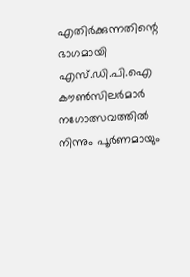എതിർക്കുന്നതിന്റെ ഭാഗമായി എസ്.ഡി.പി.ഐ കൗൺസിലർമാർ നഗോത്സവത്തിൽ നിന്നും പൂർണമായും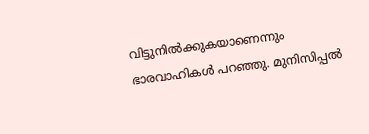വിട്ടുനിൽക്കുകയാണെന്നും ഭാരവാഹികൾ പറഞ്ഞു. മുനിസിപ്പൽ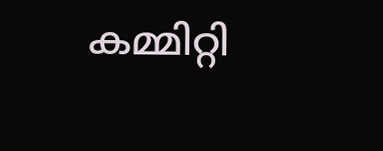കമ്മിറ്റി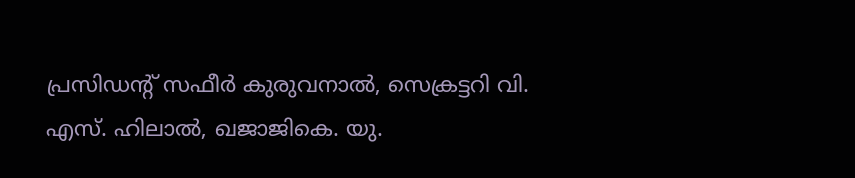പ്രസിഡൻ്റ് സഫീർ കുരുവനാൽ, സെക്രട്ടറി വി. എസ്. ഹിലാൽ, ഖജാജികെ. യു.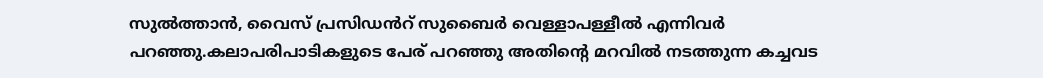സുൽത്താൻ, വൈസ് പ്രസിഡൻറ് സുബൈർ വെള്ളാപള്ളീൽ എന്നിവർ പറഞ്ഞു.കലാപരിപാടികളുടെ പേര് പറഞ്ഞു അതിന്റെ മറവിൽ നടത്തുന്ന കച്ചവട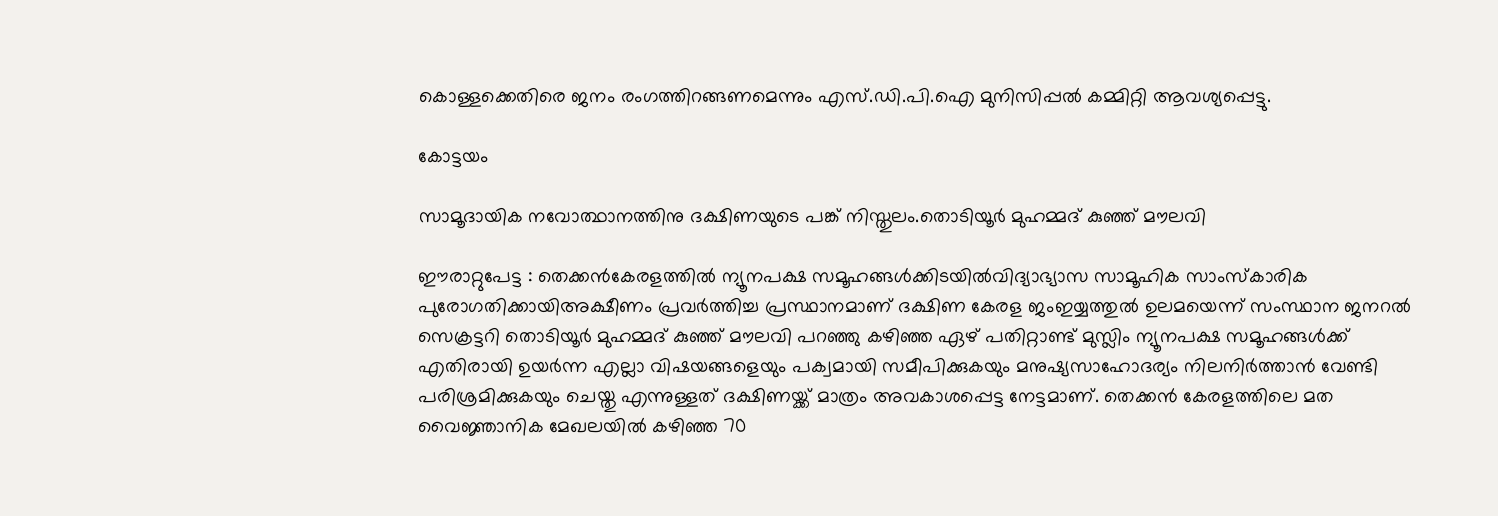കൊള്ളക്കെതിരെ ജനം രംഗത്തിറങ്ങണമെന്നും എസ്.ഡി.പി.ഐ മുനിസിപ്പൽ കമ്മിറ്റി ആവശ്യപ്പെട്ടു.

കോട്ടയം

സാമൂദായിക നവോത്ഥാനത്തിനു ദക്ഷിണയുടെ പങ്ക് നിസ്തുലം.തൊടിയൂർ മുഹമ്മദ് കുഞ്ഞ് മൗലവി

ഈരാറ്റുപേട്ട : തെക്കൻകേരളത്തിൽ ന്യൂനപക്ഷ സമൂഹങ്ങൾക്കിടയിൽവിദ്യാഭ്യാസ സാമൂഹിക സാംസ്കാരിക പുരോഗതിക്കായിഅക്ഷീണം പ്രവർത്തിച്ച പ്രസ്ഥാനമാണ് ദക്ഷിണ കേരള ജംഇയ്യത്തുൽ ഉലമയെന്ന് സംസ്ഥാന ജനറൽ സെക്രട്ടറി തൊടിയൂർ മുഹമ്മദ് കുഞ്ഞ് മൗലവി പറഞ്ഞു കഴിഞ്ഞ ഏഴ് പതിറ്റാണ്ട് മുസ്ലിം ന്യൂനപക്ഷ സമൂഹങ്ങൾക്ക് എതിരായി ഉയർന്ന എല്ലാ വിഷയങ്ങളെയും പക്വമായി സമീപിക്കുകയും മനുഷ്യസാഹോദര്യം നിലനിർത്താൻ വേണ്ടി പരിശ്രമിക്കുകയും ചെയ്തു എന്നുള്ളത് ദക്ഷിണയ്ക്ക് മാത്രം അവകാശപ്പെട്ട നേട്ടമാണ്. തെക്കൻ കേരളത്തിലെ മത വൈജ്ഞാനിക മേഖലയിൽ കഴിഞ്ഞ 70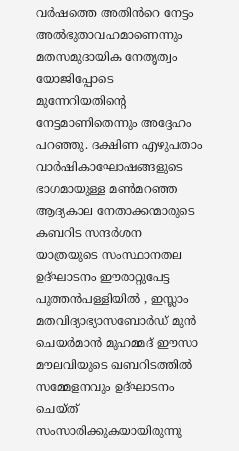വർഷത്തെ അതിൻറെ നേട്ടം അൽഭുതാവഹമാണെന്നും മതസമുദായിക നേതൃത്വം യോജിപ്പോടെ മുന്നേറിയതിന്റെ നേട്ടമാണിതെന്നും അദ്ദേഹം പറഞ്ഞു. ദക്ഷിണ എഴുപതാം വാർഷികാഘോഷങ്ങളുടെ ഭാഗമായുള്ള മൺമറഞ്ഞ ആദ്യകാല നേതാക്കന്മാരുടെ കബറിട സന്ദർശന യാത്രയുടെ സംസ്ഥാനതല ഉദ്ഘാടനം ഈരാറ്റുപേട്ട പുത്തൻപള്ളിയിൽ , ഇസ്ലാം മതവിദ്യാഭ്യാസബോർഡ് മുൻ ചെയർമാൻ മുഹമ്മദ് ഈസാ മൗലവിയുടെ ഖബറിടത്തിൽ സമ്മേളനവും ഉദ്ഘാടനം ചെയ്ത് സംസാരിക്കുകയായിരുന്നു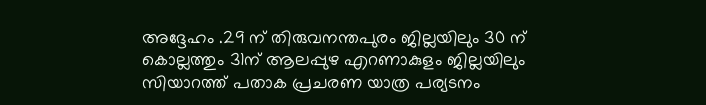അദ്ദേഹം .29 ന് തിരുവനന്തപുരം ജില്ലയിലും 30 ന് കൊല്ലത്തും 31ന് ആലപ്പുഴ എറണാകുളം ജില്ലയിലും സിയാറത്ത് പതാക പ്രചരണ യാത്ര പര്യടനം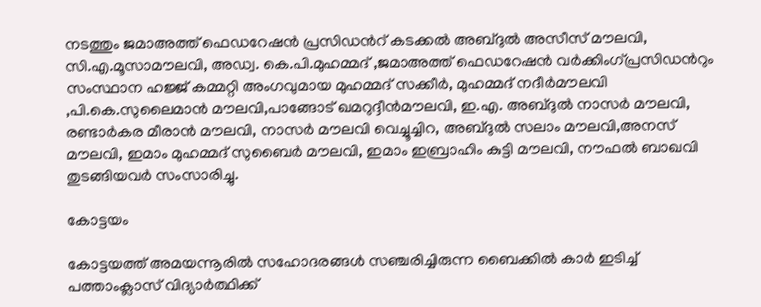നടത്തും ജമാഅത്ത് ഫെഡറേഷൻ പ്രസിഡൻറ് കടക്കൽ അബ്ദുൽ അസീസ് മൗലവി, സി.എ.മൂസാമൗലവി, അഡ്വ. കെ.പി.മുഹമ്മദ് ,ജമാഅത്ത് ഫെഡറേഷൻ വർക്കിംഗ്പ്രസിഡൻറും സംസ്ഥാന ഹജ്ജ് കമ്മറ്റി അംഗവുമായ മുഹമ്മദ് സക്കീർ, മുഹമ്മദ് നദീർമൗലവി ,പി.കെ.സുലൈമാൻ മൗലവി,പാങ്ങോട് ഖമറുദ്ദീൻമൗലവി, ഇ.എ. അബ്ദുൽ നാസർ മൗലവി, രണ്ടാർകര മീരാൻ മൗലവി, നാസർ മൗലവി വെച്ചൂച്ചിറ, അബ്ദുൽ സലാം മൗലവി,അനസ് മൗലവി, ഇമാം മുഹമ്മദ് സുബൈർ മൗലവി, ഇമാം ഇബ്രാഹിം കുട്ടി മൗലവി, നൗഫൽ ബാഖവി തുടങ്ങിയവർ സംസാരിച്ചു.

കോട്ടയം

കോട്ടയത്ത് അമയന്നൂരിൽ സഹോദരങ്ങൾ സഞ്ചരിച്ചിരുന്ന ബൈക്കിൽ കാർ ഇടിച്ച് പത്താംക്ലാസ് വിദ്യാർത്ഥിക്ക്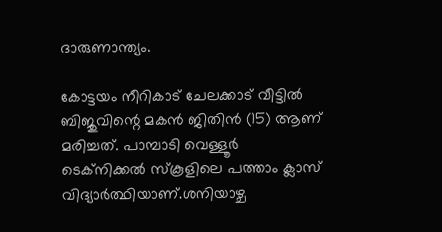ദാരുണാന്ത്യം.

കോട്ടയം നീറികാട് ചേലക്കാട് വീട്ടിൽ ബിജുവിന്റെ മകൻ ജിതിൻ (15) ആണ് മരിച്ചത്. പാമ്പാടി വെള്ളൂർ ടെക്നിക്കൽ സ്കൂളിലെ പത്താം ക്ലാസ് വിദ്യാർത്ഥിയാണ്.ശനിയാഴ്ച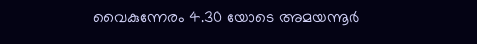വൈകുന്നേരം 4.30 യോടെ അമയന്നൂർ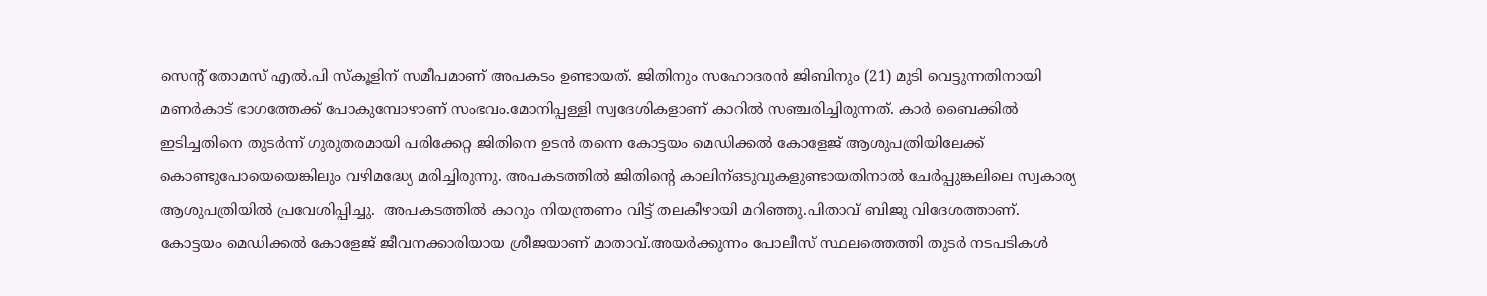സെന്റ് തോമസ് എൽ.പി സ്കൂളിന് സമീപമാണ് അപകടം ഉണ്ടായത്. ജിതിനും സഹോദരൻ ജിബിനും (21) മുടി വെട്ടുന്നതിനായി മണർകാട് ഭാഗത്തേക്ക് പോകുമ്പോഴാണ് സംഭവം.മോനിപ്പള്ളി സ്വദേശികളാണ് കാറിൽ സഞ്ചരിച്ചിരുന്നത്. കാർ ബൈക്കിൽ ഇടിച്ചതിനെ തുടർന്ന് ഗുരുതരമായി പരിക്കേറ്റ ജിതിനെ ഉടൻ തന്നെ കോട്ടയം മെഡിക്കൽ കോളേജ് ആശുപത്രിയിലേക്ക് കൊണ്ടുപോയെയെങ്കിലും വഴിമദ്ധ്യേ മരിച്ചിരുന്നു. അപകടത്തിൽ ജിതിന്റെ കാലിന്ഒടുവുകളുണ്ടായതിനാൽ ചേർപ്പുങ്കലിലെ സ്വകാര്യ ആശുപത്രിയിൽ പ്രവേശിപ്പിച്ചു.  അപകടത്തിൽ കാറും നിയന്ത്രണം വിട്ട് തലകീഴായി മറിഞ്ഞു.പിതാവ് ബിജു വിദേശത്താണ്. കോട്ടയം മെഡിക്കൽ കോളേജ് ജീവനക്കാരിയായ ശ്രീജയാണ് മാതാവ്.അയർക്കുന്നം പോലീസ് സ്ഥലത്തെത്തി തുടർ നടപടികൾ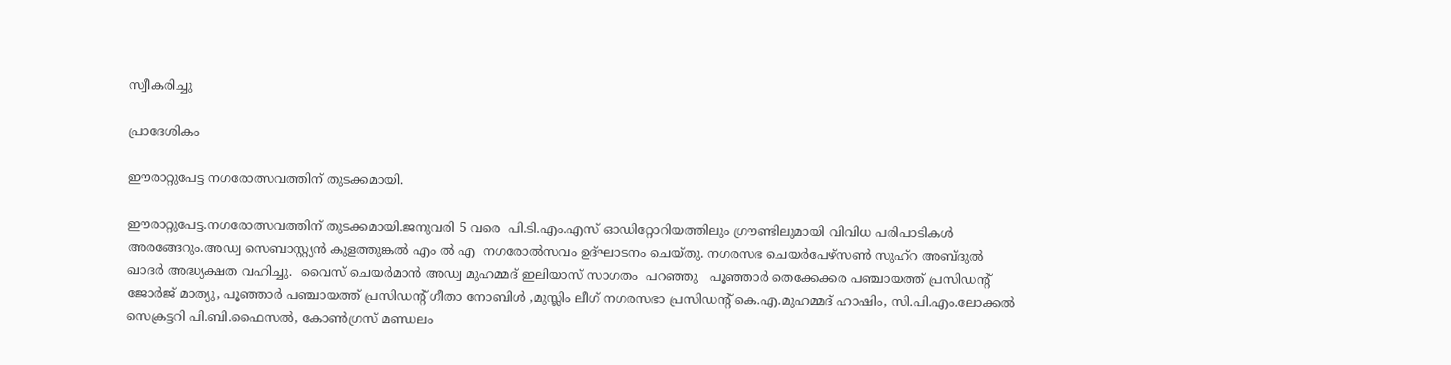സ്വീകരിച്ചു

പ്രാദേശികം

ഈരാറ്റുപേട്ട നഗരോത്സവത്തിന് തുടക്കമായി.

ഈരാറ്റുപേട്ട.നഗരോത്സവത്തിന് തുടക്കമായി.ജനുവരി 5 വരെ  പി.ടി.എം.എസ് ഓഡിറ്റോറിയത്തിലും ഗ്രൗണ്ടിലുമായി വിവിധ പരിപാടികൾ അരങ്ങേറും.അഡ്വ സെബാസ്റ്റ്യൻ കുളത്തുങ്കൽ എം ൽ എ  നഗരോൽസവം ഉദ്ഘാടനം ചെയ്തു. നഗരസഭ ചെയർപേഴ്സൺ സുഹ്‌റ അബ്ദുൽ ഖാദർ അദ്ധ്യക്ഷത വഹിച്ചു.  വൈസ് ചെയർമാൻ അഡ്വ മുഹമ്മദ്‌ ഇലിയാസ് സാഗതം  പറഞ്ഞു   പൂഞ്ഞാർ തെക്കേക്കര പഞ്ചായത്ത് പ്രസിഡൻ്റ് ജോർജ് മാത്യു, പൂഞ്ഞാർ പഞ്ചായത്ത് പ്രസിഡൻ്റ് ഗീതാ നോബിൾ ,മുസ്ലിം ലീഗ് നഗരസഭാ പ്രസിഡൻ്റ് കെ.എ.മുഹമ്മദ് ഹാഷിം, സി.പി.എം.ലോക്കൽ സെക്രട്ടറി പി.ബി.ഫൈസൽ, കോൺഗ്രസ് മണ്ഡലം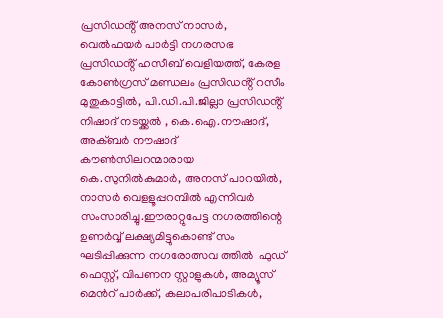പ്രസിഡൻ്റ് അനസ് നാസർ, വെൽഫയർ പാർട്ടി നഗരസഭ പ്രസിഡൻ്റ് ഹസീബ് വെളിയത്ത്, കേരള കോൺഗ്രസ് മണ്ഡലം പ്രസിഡൻ്റ് റസീം മുതുകാട്ടിൽ, പി.ഡി.പി.ജില്ലാ പ്രസിഡൻ്റ് നിഷാദ് നടയ്ക്കൽ , കെ.ഐ.നൗഷാദ്, അക്ബർ നൗഷാദ് കൗൺസിലറന്മാരായ കെ.സുനിൽകുമാർ, അനസ് പാറയിൽ, നാസർ വെളളൂപ്പറമ്പിൽ എന്നിവർ സംസാരിച്ചു.ഈരാറ്റുപേട്ട നഗരത്തിന്റെ ഉണർവ്വ് ലക്ഷ്യമിട്ടുകൊണ്ട് സം ഘടിപ്പിക്കുന്ന നഗരോത്സവ ത്തിൽ  ഫുഡ് ഫെസ്റ്റ്, വിപണന സ്റ്റാളുകൾ, അമ്യൂസ് മെൻറ് പാർക്ക്, കലാപരിപാടികൾ,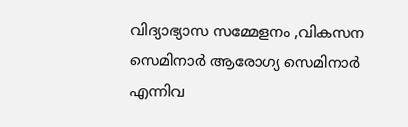വിദ്യാഭ്യാസ സമ്മേളനം ,വികസന സെമിനാർ ആരോഗ്യ സെമിനാർ എന്നിവ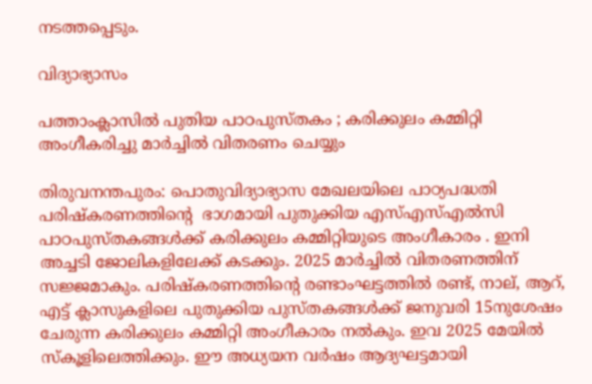നടത്തപ്പെടും.

വിദ്യാഭ്യാസം

പത്താംക്ലാസിൽ പുതിയ പാഠപുസ്തകം ; കരിക്കുലം കമ്മിറ്റി അംഗീകരിച്ചു മാർച്ചിൽ വിതരണം ചെയ്യും

തിരുവനന്തപുരം: പൊതുവിദ്യാഭ്യാസ മേഖലയിലെ പാഠ്യപദ്ധതി പരിഷ്കരണത്തിന്റെ  ഭാഗമായി പുതുക്കിയ എസ്‌എസ്‌എൽസി പാഠപുസ്തകങ്ങൾക്ക്‌ കരിക്കുലം കമ്മിറ്റിയുടെ അംഗീകാരം . ഇനി അച്ചടി ജോലികളിലേക്ക്‌ കടക്കും. 2025 മാർച്ചിൽ വിതരണത്തിന് സജ്ജമാകും. പരിഷ്കരണത്തിന്റെ രണ്ടാംഘട്ടത്തിൽ രണ്ട്‌, നാല്‌, ആറ്‌, എട്ട്‌ ക്ലാസുകളിലെ പുതുക്കിയ പുസ്തകങ്ങൾക്ക്‌ ജനുവരി 15നുശേഷം ചേരുന്ന കരിക്കുലം കമ്മിറ്റി അംഗീകാരം നൽകും. ഇവ 2025 മേയിൽ സ്കൂളിലെത്തിക്കും. ഈ അധ്യയന വർഷം ആദ്യഘട്ടമായി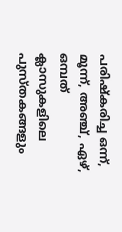പരിഷ്കരിച്ച ഒന്ന്‌, മൂന്ന്‌, അഞ്ച്‌, ഏഴ്‌, ഒമ്പത്‌ ക്ലാസുകളിലെ പുസ്തകങ്ങളും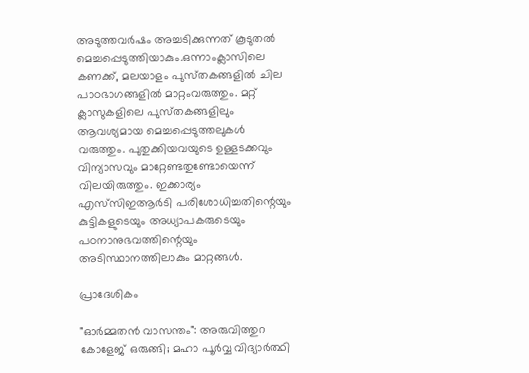അടുത്തവർഷം അച്ചടിക്കുന്നത്‌ കൂടുതൽ മെച്ചപ്പെടുത്തിയാകും.ഒന്നാംക്ലാസിലെ കണക്ക്‌, മലയാളം പുസ്‌തകങ്ങളിൽ ചില പാഠഭാഗങ്ങളിൽ മാറ്റംവരുത്തും. മറ്റ്‌ ക്ലാസുകളിലെ പുസ്‌തകങ്ങളിലും ആവശ്യമായ മെച്ചപ്പെടുത്തലുകൾ വരുത്തും. പുതുക്കിയവയുടെ ഉള്ളടക്കവും വിന്യാസവും മാറ്റേണ്ടതുണ്ടോയെന്ന്‌ വിലയിരുത്തും. ഇക്കാര്യം എസ്‌സിഇആർടി പരിശോധിച്ചതിന്റെയും കുട്ടികളുടെയും അധ്യാപകരുടെയും പഠനാനുഭവത്തിന്റെയും അടിസ്ഥാനത്തിലാകും മാറ്റങ്ങൾ.

പ്രാദേശികം

"ഓർമ്മതൻ വാസന്തം": അരുവിത്തുറ കോളേജ് ഒരുങ്ങി; മഹാ പൂർവ്വ വിദ്യാർത്ഥി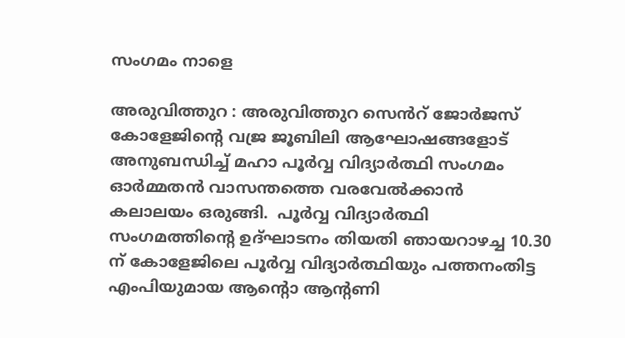സംഗമം നാളെ

അരുവിത്തുറ : അരുവിത്തുറ സെൻറ് ജോർജസ് കോളേജിന്റെ വജ്ര ജൂബിലി ആഘോഷങ്ങളോട് അനുബന്ധിച്ച് മഹാ പൂർവ്വ വിദ്യാർത്ഥി സംഗമം ഓർമ്മതൻ വാസന്തത്തെ വരവേൽക്കാൻ  കലാലയം ഒരുങ്ങി.  പൂർവ്വ വിദ്യാർത്ഥി സംഗമത്തിന്റെ ഉദ്ഘാടനം തിയതി ഞായറാഴച്ച 10.30 ന് കോളേജിലെ പൂർവ്വ വിദ്യാർത്ഥിയും പത്തനംതിട്ട എംപിയുമായ ആൻ്റൊ ആൻ്റണി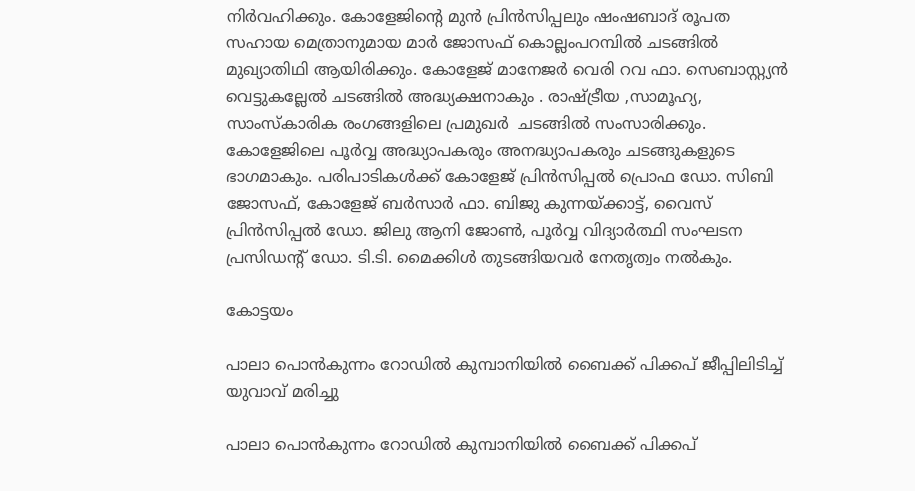നിർവഹിക്കും. കോളേജിന്റെ മുൻ പ്രിൻസിപ്പലും ഷംഷബാദ് രൂപത സഹായ മെത്രാനുമായ മാർ ജോസഫ് കൊല്ലംപറമ്പിൽ ചടങ്ങിൽ മുഖ്യാതിഥി ആയിരിക്കും. കോളേജ് മാനേജർ വെരി റവ ഫാ. സെബാസ്റ്റ്യൻ വെട്ടുകല്ലേൽ ചടങ്ങിൽ അദ്ധ്യക്ഷനാകും . രാഷ്ട്രീയ ,സാമൂഹ്യ, സാംസ്കാരിക രംഗങ്ങളിലെ പ്രമുഖർ  ചടങ്ങിൽ സംസാരിക്കും. കോളേജിലെ പൂർവ്വ അദ്ധ്യാപകരും അനദ്ധ്യാപകരും ചടങ്ങുകളുടെ ഭാഗമാകും. പരിപാടികൾക്ക് കോളേജ് പ്രിൻസിപ്പൽ പ്രൊഫ ഡോ. സിബി ജോസഫ്, കോളേജ് ബർസാർ ഫാ. ബിജു കുന്നയ്ക്കാട്ട്, വൈസ് പ്രിൻസിപ്പൽ ഡോ. ജിലു ആനി ജോൺ, പൂർവ്വ വിദ്യാർത്ഥി സംഘടന പ്രസിഡൻ്റ് ഡോ. ടി.ടി. മൈക്കിൾ തുടങ്ങിയവർ നേതൃത്വം നൽകും.

കോട്ടയം

പാലാ പൊന്‍കുന്നം റോഡില്‍ കുമ്പാനിയില്‍ ബൈക്ക് പിക്കപ് ജീപ്പിലിടിച്ച് യുവാവ് മരിച്ചു

പാലാ പൊന്‍കുന്നം റോഡില്‍ കുമ്പാനിയില്‍ ബൈക്ക് പിക്കപ്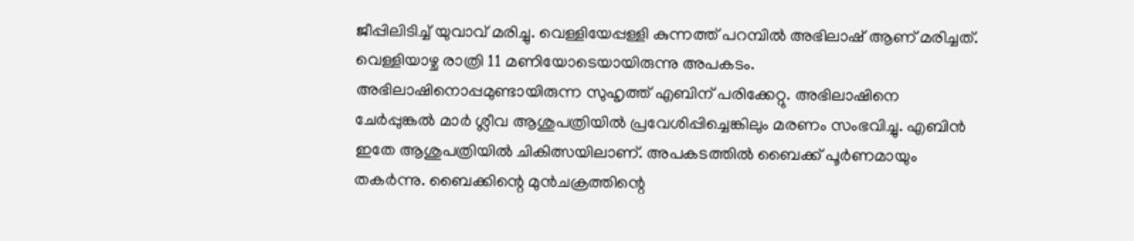ജീപ്പിലിടിച്ച് യുവാവ് മരിച്ചു. വെള്ളിയേപ്പള്ളി കുന്നത്ത് പറമ്പില്‍ അഭിലാഷ് ആണ് മരിച്ചത്. വെള്ളിയാഴ്ച രാത്രി 11 മണിയോടെയായിരുന്നു അപകടം. അഭിലാഷിനൊപ്പമുണ്ടായിരുന്ന സുഹൃത്ത് എബിന് പരിക്കേറ്റു. അഭിലാഷിനെ ചേര്‍പ്പുങ്കല്‍ മാര്‍ ശ്ലീവ ആശുപത്രിയില്‍ പ്രവേശിപ്പിച്ചെങ്കിലും മരണം സംഭവിച്ചു. എബിന്‍ ഇതേ ആശുപത്രിയില്‍ ചികിത്സയിലാണ്. അപകടത്തില്‍ ബൈക്ക് പൂര്‍ണമായും തകര്‍ന്നു. ബൈക്കിന്റെ മുന്‍ചക്രത്തിന്റെ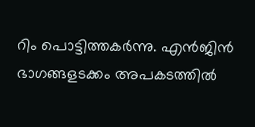റിം പൊട്ടിത്തകര്‍ന്നു. എന്‍ജിന്‍ ഭാഗങ്ങളടക്കം അപകടത്തില്‍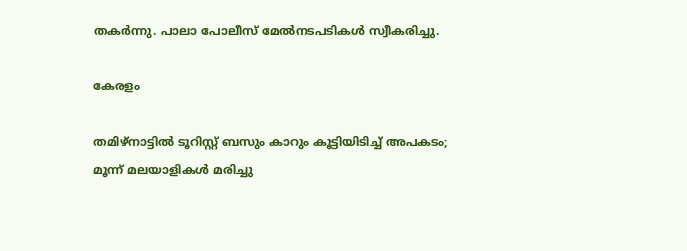തകര്‍ന്നു. പാലാ പോലീസ് മേല്‍നടപടികള്‍ സ്വീകരിച്ചു.

കേരളം

തമിഴ്‌നാട്ടില്‍ ടൂറിസ്റ്റ് ബസും കാറും കൂട്ടിയിടിച്ച് അപകടം; മൂന്ന് മലയാളികള്‍ മരിച്ചു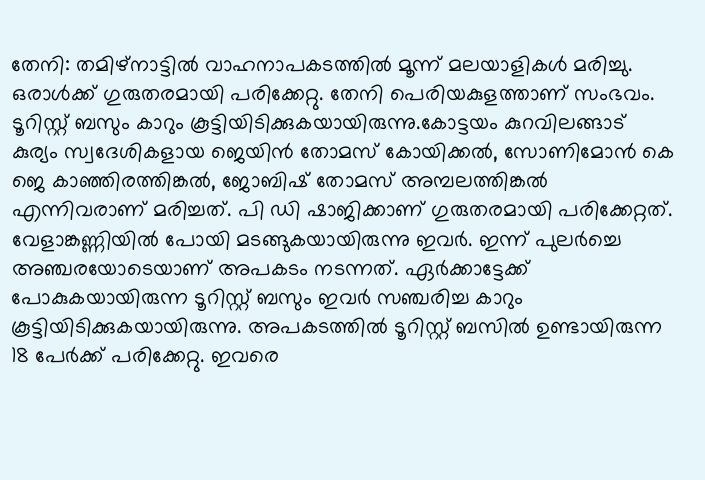തേനി: തമിഴ്‌നാട്ടില്‍ വാഹനാപകടത്തില്‍ മൂന്ന് മലയാളികള്‍ മരിച്ചു. ഒരാള്‍ക്ക് ഗുരുതരമായി പരിക്കേറ്റു. തേനി പെരിയകുളത്താണ് സംഭവം. ടൂറിസ്റ്റ് ബസും കാറും കൂട്ടിയിടിക്കുകയായിരുന്നു.കോട്ടയം കുറവിലങ്ങാട് കുര്യം സ്വദേശികളായ ജെയിന്‍ തോമസ് കോയിക്കല്‍, സോണിമോന്‍ കെ ജെ കാഞ്ഞിരത്തിങ്കല്‍, ജോബിഷ് തോമസ് അമ്പലത്തിങ്കല്‍ എന്നിവരാണ് മരിച്ചത്. പി ഡി ഷാജിക്കാണ് ഗുരുതരമായി പരിക്കേറ്റത്. വേളാങ്കണ്ണിയില്‍ പോയി മടങ്ങുകയായിരുന്നു ഇവര്‍. ഇന്ന് പുലര്‍ച്ചെ അഞ്ചരയോടെയാണ് അപകടം നടന്നത്. ഏര്‍ക്കാട്ടേക്ക് പോകുകയായിരുന്ന ടൂറിസ്റ്റ് ബസും ഇവര്‍ സഞ്ചരിച്ച കാറും കൂട്ടിയിടിക്കുകയായിരുന്നു. അപകടത്തില്‍ ടൂറിസ്റ്റ് ബസില്‍ ഉണ്ടായിരുന്ന 18 പേര്‍ക്ക് പരിക്കേറ്റു. ഇവരെ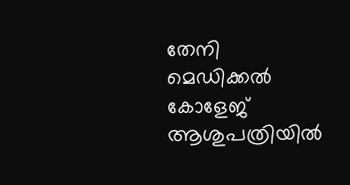തേനി മെഡിക്കല്‍ കോളേജ് ആശുപത്രിയില്‍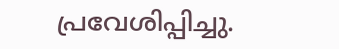പ്രവേശിപ്പിച്ചു.